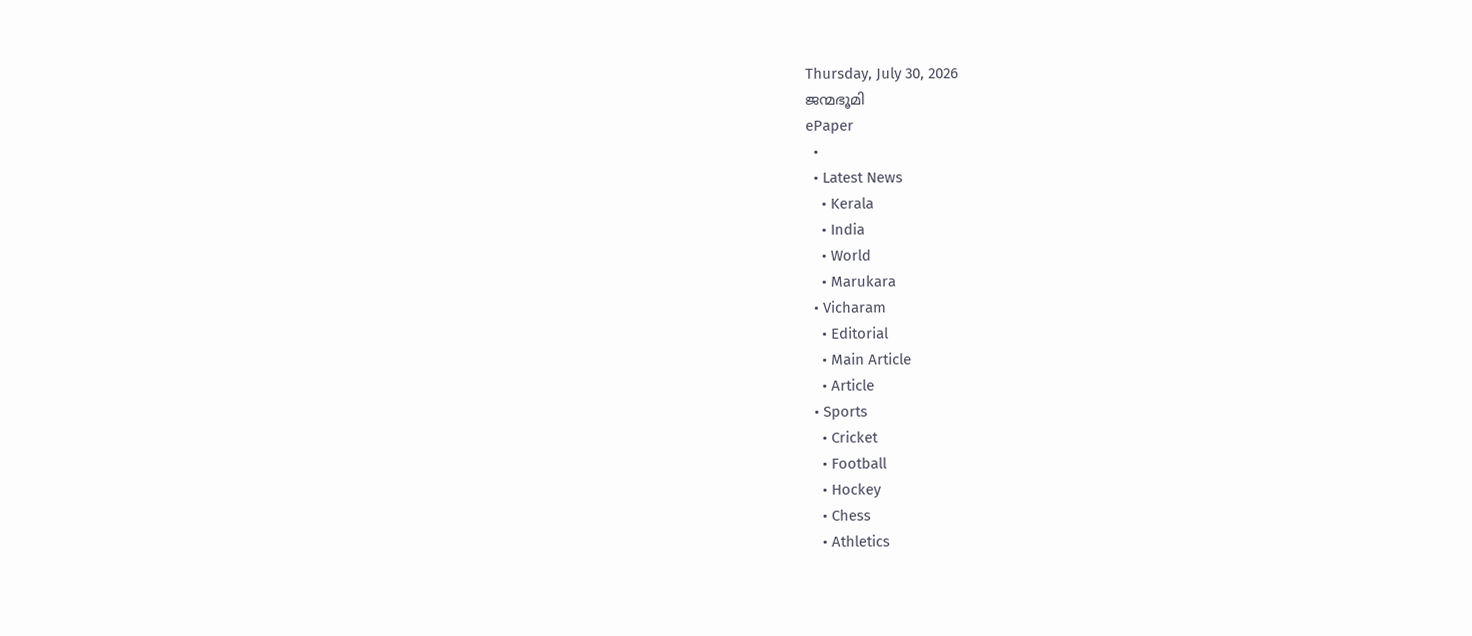Thursday, July 30, 2026
ജന്മഭൂമി
ePaper
  •
  • Latest News
    • Kerala
    • India
    • World
    • Marukara
  • Vicharam
    • Editorial
    • Main Article
    • Article
  • Sports
    • Cricket
    • Football
    • Hockey
    • Chess
    • Athletics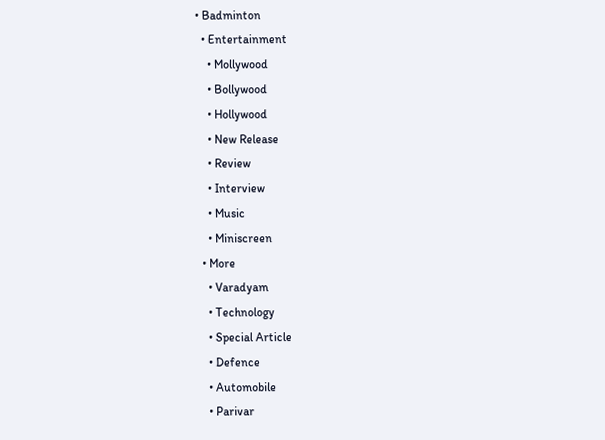• Badminton
  • Entertainment
    • Mollywood
    • Bollywood
    • Hollywood
    • New Release
    • Review
    • Interview
    • Music
    • Miniscreen
  • More
    • Varadyam
    • Technology
    • Special Article
    • Defence
    • Automobile
    • Parivar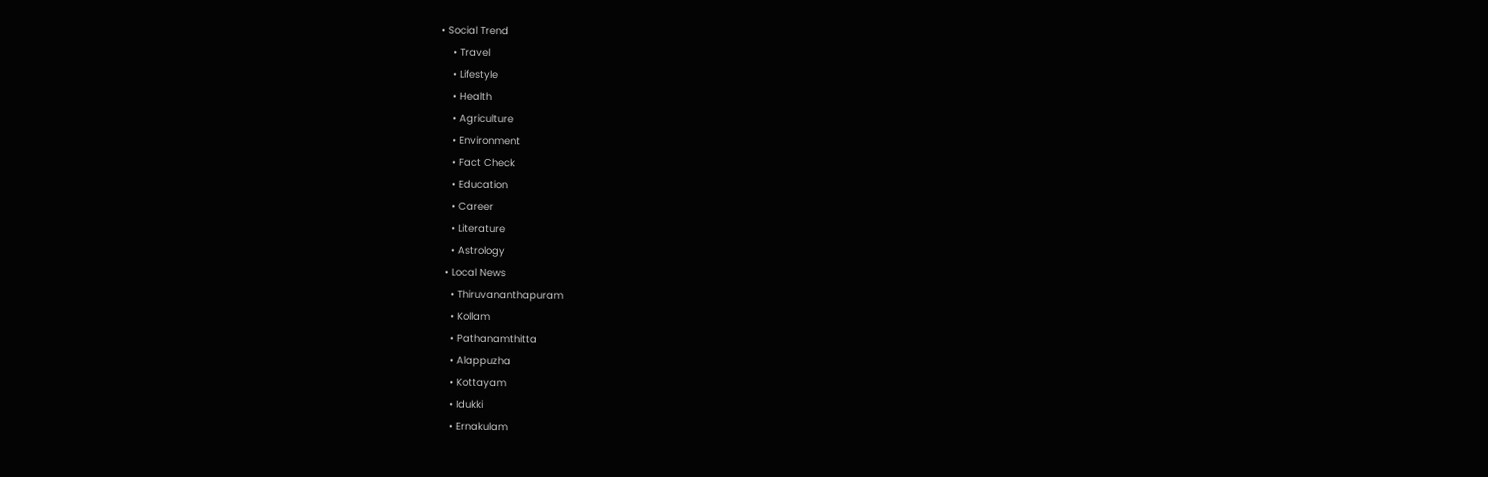• Social Trend
    • Travel
    • Lifestyle
    • Health
    • Agriculture
    • Environment
    • Fact Check
    • Education
    • Career
    • Literature
    • Astrology
  • Local News
    • Thiruvananthapuram
    • Kollam
    • Pathanamthitta
    • Alappuzha
    • Kottayam
    • Idukki
    • Ernakulam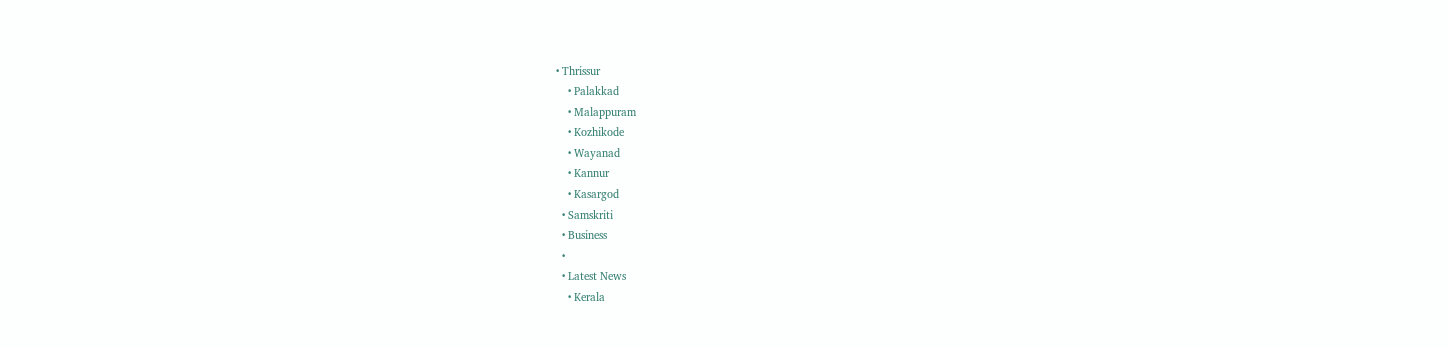• Thrissur
    • Palakkad
    • Malappuram
    • Kozhikode
    • Wayanad
    • Kannur
    • Kasargod
  • Samskriti
  • Business
  •
  • Latest News
    • Kerala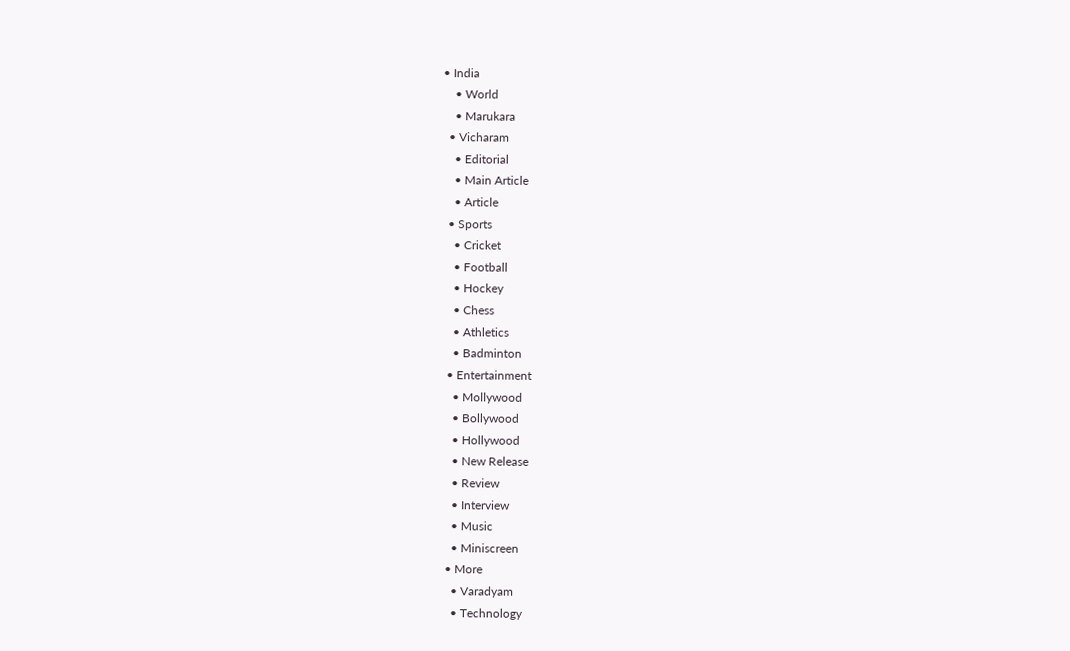• India
    • World
    • Marukara
  • Vicharam
    • Editorial
    • Main Article
    • Article
  • Sports
    • Cricket
    • Football
    • Hockey
    • Chess
    • Athletics
    • Badminton
  • Entertainment
    • Mollywood
    • Bollywood
    • Hollywood
    • New Release
    • Review
    • Interview
    • Music
    • Miniscreen
  • More
    • Varadyam
    • Technology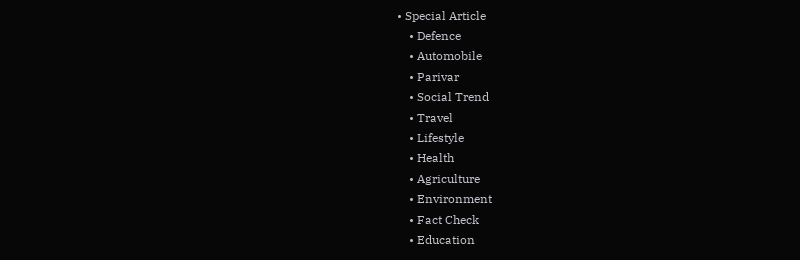• Special Article
    • Defence
    • Automobile
    • Parivar
    • Social Trend
    • Travel
    • Lifestyle
    • Health
    • Agriculture
    • Environment
    • Fact Check
    • Education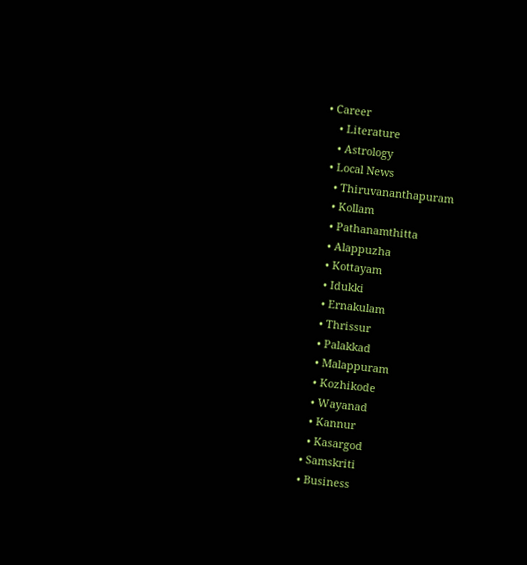• Career
    • Literature
    • Astrology
  • Local News
    • Thiruvananthapuram
    • Kollam
    • Pathanamthitta
    • Alappuzha
    • Kottayam
    • Idukki
    • Ernakulam
    • Thrissur
    • Palakkad
    • Malappuram
    • Kozhikode
    • Wayanad
    • Kannur
    • Kasargod
  • Samskriti
  • Business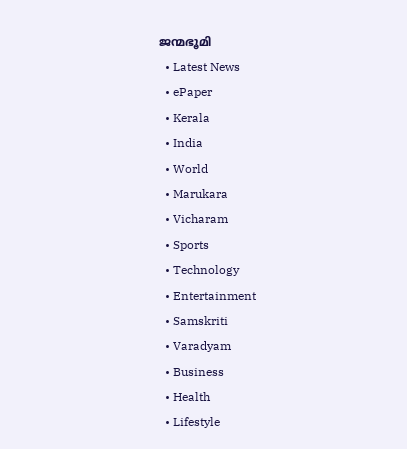ജന്മഭൂമി
  • Latest News
  • ePaper
  • Kerala
  • India
  • World
  • Marukara
  • Vicharam
  • Sports
  • Technology
  • Entertainment
  • Samskriti
  • Varadyam
  • Business
  • Health
  • Lifestyle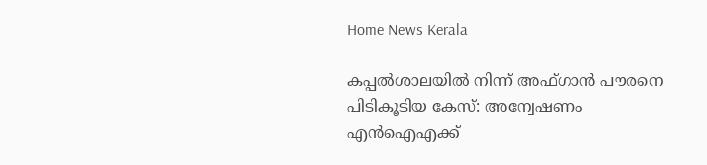Home News Kerala

കപ്പല്‍ശാലയില്‍ നിന്ന് അഫ്ഗാന്‍ പൗരനെ പിടികൂടിയ കേസ്: അന്വേഷണം എന്‍ഐഎക്ക്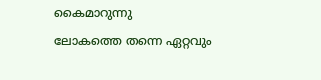കൈമാറുന്നു

ലോകത്തെ തന്നെ ഏറ്റവും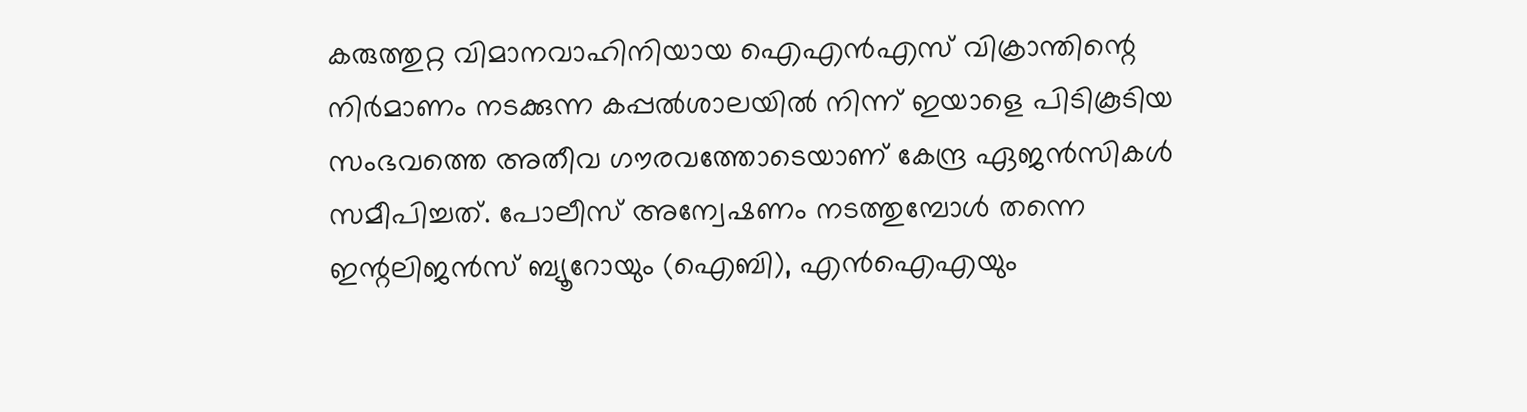കരുത്തുറ്റ വിമാനവാഹിനിയായ ഐഎന്‍എസ് വിക്രാന്തിന്റെ നിര്‍മാണം നടക്കുന്ന കപ്പല്‍ശാലയില്‍ നിന്ന് ഇയാളെ പിടികൂടിയ സംഭവത്തെ അതീവ ഗൗരവത്തോടെയാണ് കേന്ദ്ര ഏജന്‍സികള്‍ സമീപിച്ചത്. പോലീസ് അന്വേഷണം നടത്തുമ്പോള്‍ തന്നെ ഇന്റലിജന്‍സ് ബ്യൂറോയും (ഐബി), എന്‍ഐഎയും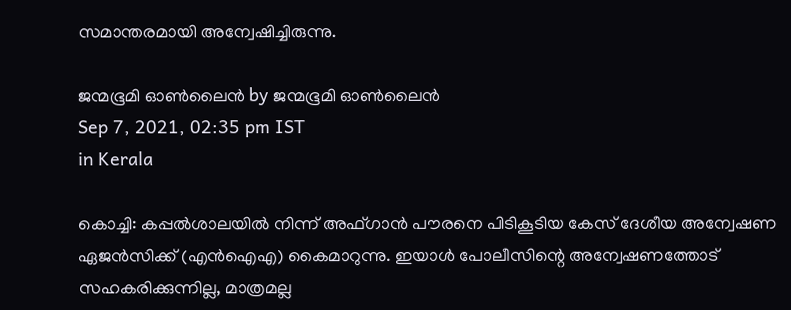സമാന്തരമായി അന്വേഷിച്ചിരുന്നു.

ജന്മഭൂമി ഓണ്‍ലൈന്‍ by ജന്മഭൂമി ഓണ്‍ലൈന്‍
Sep 7, 2021, 02:35 pm IST
in Kerala

കൊച്ചി: കപ്പല്‍ശാലയില്‍ നിന്ന് അഫ്ഗാന്‍ പൗരനെ പിടികൂടിയ കേസ് ദേശീയ അന്വേഷണ ഏജന്‍സിക്ക് (എന്‍ഐഎ) കൈമാറുന്നു. ഇയാള്‍ പോലീസിന്റെ അന്വേഷണത്തോട് സഹകരിക്കുന്നില്ല, മാത്രമല്ല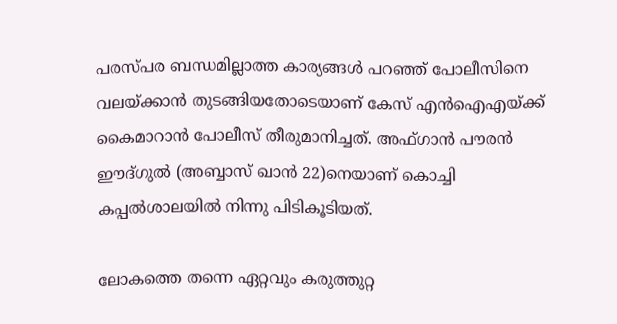പരസ്പര ബന്ധമില്ലാത്ത കാര്യങ്ങള്‍ പറഞ്ഞ് പോലീസിനെ വലയ്‌ക്കാന്‍ തുടങ്ങിയതോടെയാണ് കേസ് എന്‍ഐഎയ്‌ക്ക് കൈമാറാന്‍ പോലീസ് തീരുമാനിച്ചത്. അഫ്ഗാന്‍ പൗരന്‍ ഈദ്ഗുല്‍ (അബ്ബാസ് ഖാന്‍ 22)നെയാണ് കൊച്ചി കപ്പല്‍ശാലയില്‍ നിന്നു പിടികൂടിയത്.

ലോകത്തെ തന്നെ ഏറ്റവും കരുത്തുറ്റ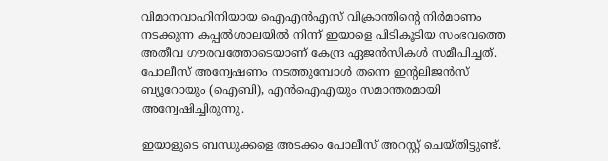വിമാനവാഹിനിയായ ഐഎന്‍എസ് വിക്രാന്തിന്റെ നിര്‍മാണം നടക്കുന്ന കപ്പല്‍ശാലയില്‍ നിന്ന് ഇയാളെ പിടികൂടിയ സംഭവത്തെ അതീവ ഗൗരവത്തോടെയാണ് കേന്ദ്ര ഏജന്‍സികള്‍ സമീപിച്ചത്. പോലീസ് അന്വേഷണം നടത്തുമ്പോള്‍ തന്നെ ഇന്റലിജന്‍സ് ബ്യൂറോയും (ഐബി), എന്‍ഐഎയും സമാന്തരമായി അന്വേഷിച്ചിരുന്നു.

ഇയാളുടെ ബന്ധുക്കളെ അടക്കം പോലീസ് അറസ്റ്റ് ചെയ്തിട്ടുണ്ട്.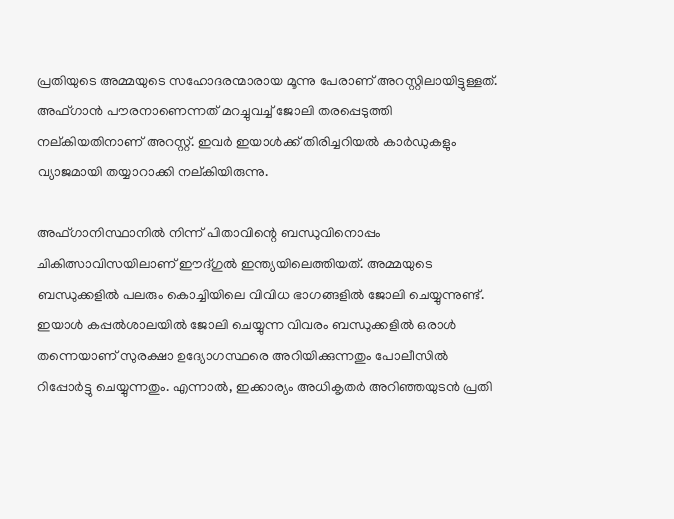പ്രതിയുടെ അമ്മയുടെ സഹോദരന്മാരായ മൂന്നു പേരാണ് അറസ്റ്റിലായിട്ടുള്ളത്. അഫ്ഗാന്‍ പൗരനാണെന്നത് മറച്ചുവച്ച് ജോലി തരപ്പെടുത്തി നല്കിയതിനാണ് അറസ്റ്റ്. ഇവര്‍ ഇയാള്‍ക്ക് തിരിച്ചറിയല്‍ കാര്‍ഡുകളും വ്യാജമായി തയ്യാറാക്കി നല്കിയിരുന്നു.

അഫ്ഗാനിസ്ഥാനില്‍ നിന്ന് പിതാവിന്റെ ബന്ധുവിനൊപ്പം ചികിത്സാവിസയിലാണ് ഈദ്ഗുല്‍ ഇന്ത്യയിലെത്തിയത്. അമ്മയുടെ ബന്ധുക്കളില്‍ പലരും കൊച്ചിയിലെ വിവിധ ഭാഗങ്ങളില്‍ ജോലി ചെയ്യുന്നുണ്ട്. ഇയാള്‍ കപ്പല്‍ശാലയില്‍ ജോലി ചെയ്യുന്ന വിവരം ബന്ധുക്കളില്‍ ഒരാള്‍ തന്നെയാണ് സുരക്ഷാ ഉദ്യോഗസ്ഥരെ അറിയിക്കുന്നതും പോലീസില്‍ റിപ്പോര്‍ട്ടു ചെയ്യുന്നതും. എന്നാല്‍, ഇക്കാര്യം അധികൃതര്‍ അറിഞ്ഞയുടന്‍ പ്രതി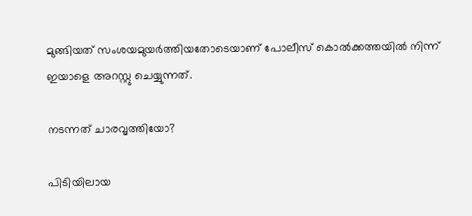മുങ്ങിയത് സംശയമുയര്‍ത്തിയതോടെയാണ് പോലീസ് കൊല്‍ക്കത്തയില്‍ നിന്ന് ഇയാളെ അറസ്റ്റു ചെയ്യുന്നത്.

നടന്നത് ചാരവൃത്തിയോ?

പിടിയിലായ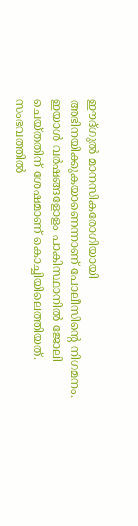ഈദ്ഗുല്‍ മാനസികരോഗിയായി അഭിനയിക്കുകയാണെന്നാണ് പോലീസിന്റെ നിഗമനം. ഇയാള്‍ വര്‍ഷങ്ങളോളം പാകിസ്ഥാനില്‍ ജോലി ചെയ്തതിന് ശേഷമാണ് കൊച്ചിയിലെത്തിയത്. സംഭവത്തില്‍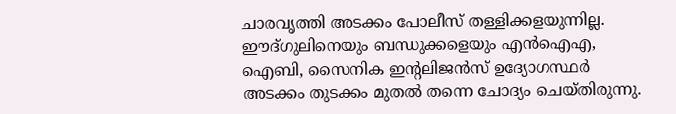ചാരവൃത്തി അടക്കം പോലീസ് തള്ളിക്കളയുന്നില്ല. ഈദ്ഗുലിനെയും ബന്ധുക്കളെയും എന്‍ഐഎ, ഐബി, സൈനിക ഇന്റലിജന്‍സ് ഉദ്യോഗസ്ഥര്‍ അടക്കം തുടക്കം മുതല്‍ തന്നെ ചോദ്യം ചെയ്തിരുന്നു.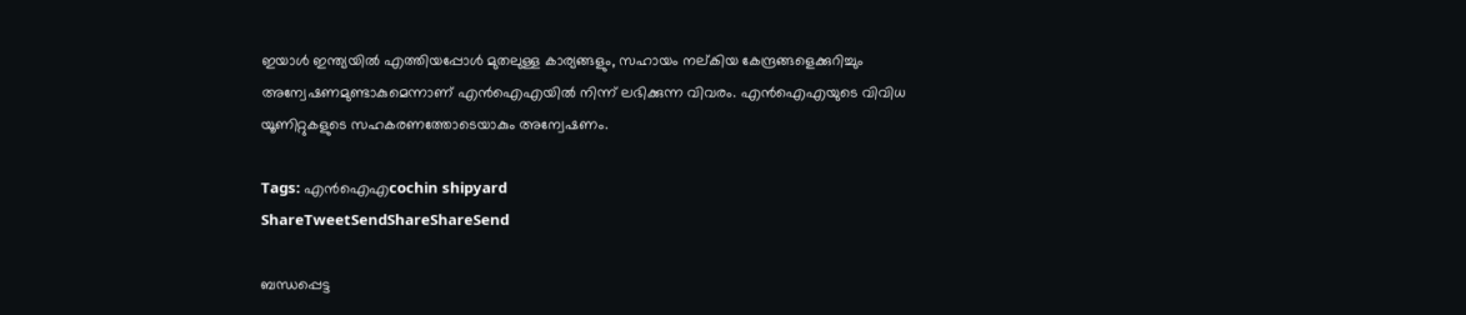ഇയാള്‍ ഇന്ത്യയില്‍ എത്തിയപ്പോള്‍ മുതലുള്ള കാര്യങ്ങളും, സഹായം നല്കിയ കേന്ദ്രങ്ങളെക്കുറിച്ചും അന്വേഷണമുണ്ടാകുമെന്നാണ് എന്‍ഐഎയില്‍ നിന്ന് ലഭിക്കുന്ന വിവരം. എന്‍ഐഎയുടെ വിവിധ യൂണിറ്റുകളുടെ സഹകരണത്തോടെയാകും അന്വേഷണം.

Tags: എൻ‌ഐ‌എcochin shipyard
ShareTweetSendShareShareSend

ബന്ധപ്പെട്ട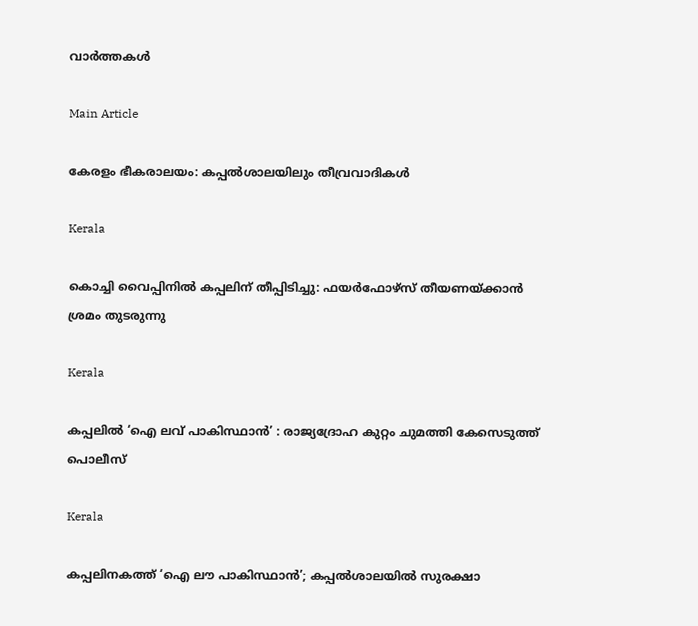വാര്‍ത്തകള്‍

Main Article

കേരളം ഭീകരാലയം: കപ്പല്‍ശാലയിലും തീവ്രവാദികള്‍

Kerala

കൊച്ചി വൈപ്പിനിൽ കപ്പലിന് തീപ്പിടിച്ചു: ഫയർഫോഴ്‌സ് തീയണയ്‌ക്കാൻ ശ്രമം തുടരുന്നു

Kerala

കപ്പലില്‍ ‘ഐ ലവ് പാകിസ്ഥാന്‍’ : രാജ്യദ്രോഹ കുറ്റം ചുമത്തി കേസെടുത്ത് പൊലീസ്

Kerala

കപ്പലിനകത്ത് ‘ഐ ലൗ പാകിസ്ഥാന്‍’; കപ്പല്‍ശാലയില്‍ സുരക്ഷാ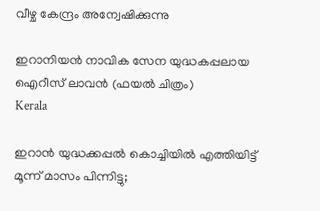വീഴ്ച കേന്ദ്രം അന്വേഷിക്കുന്നു

ഇറാനിയന്‍ നാവിക സേന യുദ്ധകപ്പലായ ഐറീസ് ലാവന്‍ (ഫയല്‍ ചിത്രം)
Kerala

ഇറാന്‍ യുദ്ധക്കപ്പല്‍ കൊച്ചിയില്‍ എത്തിയിട്ട് മൂന്ന് മാസം പിന്നിട്ടു;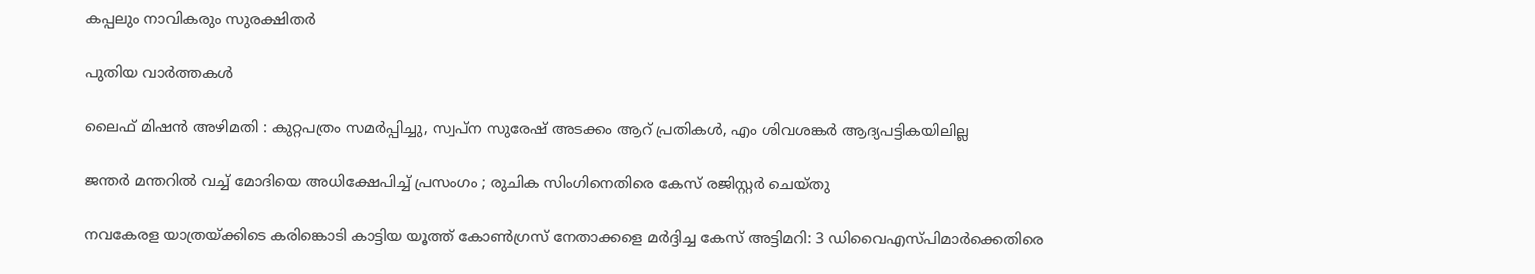കപ്പലും നാവികരും സുരക്ഷിതര്‍

പുതിയ വാര്‍ത്തകള്‍

ലൈഫ് മിഷന്‍ അഴിമതി : കുറ്റപത്രം സമര്‍പ്പിച്ചു, സ്വപ്ന സുരേഷ് അടക്കം ആറ് പ്രതികള്‍, എം ശിവശങ്കര്‍ ആദ്യപട്ടികയിലില്ല

ജന്തർ മന്തറിൽ വച്ച് മോദിയെ അധിക്ഷേപിച്ച് പ്രസംഗം ; രുചിക സിംഗിനെതിരെ കേസ് രജിസ്റ്റർ ചെയ്തു

നവകേരള യാത്രയ്‌ക്കിടെ കരിങ്കൊടി കാട്ടിയ യൂത്ത് കോണ്‍ഗ്രസ് നേതാക്കളെ മര്‍ദ്ദിച്ച കേസ് അട്ടിമറി: 3 ഡിവൈഎസ്പിമാര്‍ക്കെതിരെ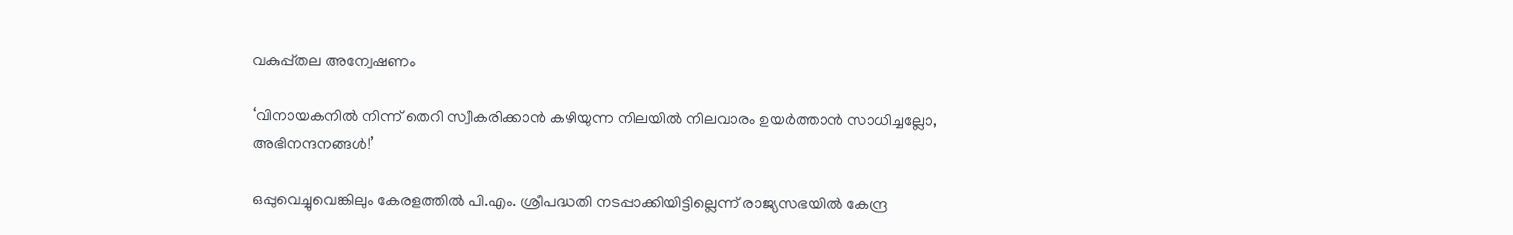വകുപ്പ്തല അന്വേഷണം

‘വിനായകനില്‍ നിന്ന് തെറി സ്വീകരിക്കാന്‍ കഴിയുന്ന നിലയില്‍ നിലവാരം ഉയര്‍ത്താന്‍ സാധിച്ചല്ലോ, അഭിനന്ദനങ്ങള്‍!’

ഒപ്പുവെച്ചുവെങ്കിലും കേരളത്തില്‍ പി.എം. ശ്രീപദ്ധതി നടപ്പാക്കിയിട്ടില്ലെന്ന് രാജ്യസഭയില്‍ കേന്ദ്ര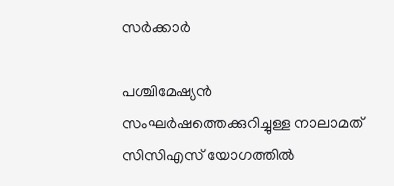സര്‍ക്കാര്‍

പശ്ചിമേഷ്യൻ സംഘർഷത്തെക്കുറിച്ചുള്ള നാലാമത് സിസിഎസ് യോഗത്തിൽ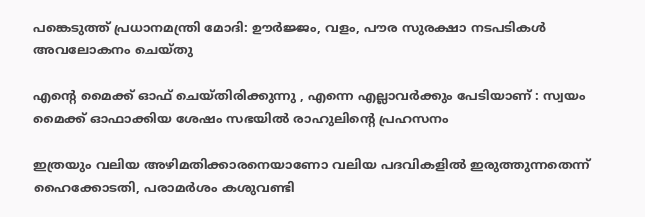പങ്കെടുത്ത് പ്രധാനമന്ത്രി മോദി: ഊർജ്ജം, വളം, പൗര സുരക്ഷാ നടപടികൾ അവലോകനം ചെയ്തു

എന്റെ മൈക്ക് ഓഫ് ചെയ്തിരിക്കുന്നു , എന്നെ എല്ലാവര്‍ക്കും പേടിയാണ് : സ്വയം മൈക്ക് ഓഫാക്കിയ ശേഷം സഭയിൽ രാഹുലിന്റെ പ്രഹസനം

ഇത്രയും വലിയ അഴിമതിക്കാരനെയാണോ വലിയ പദവികളില്‍ ഇരുത്തുന്നതെന്ന് ഹൈക്കോടതി, പരാമര്‍ശം കശുവണ്ടി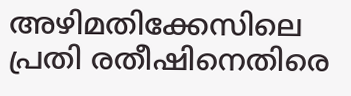അഴിമതിക്കേസിലെ പ്രതി രതീഷിനെതിരെ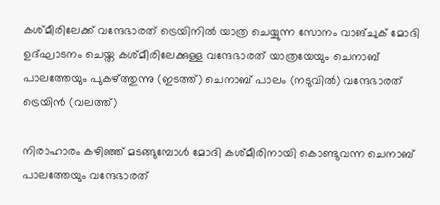കശ്മീരിലേക്ക് വന്ദേഭാരത് ട്രെയിനില്‍ യാത്ര ചെയ്യുന്ന സോനം വാങ്ചുക് മോദി ഉദ്ഘാടനം ചെയ്ത കശ്മീരിലേക്കുള്ള വന്ദേഭാരത് യാത്രയേയും ചെനാബ് പാലത്തേയും പുകഴ്ത്തുന്നു (ഇടത്ത്) ചെനാബ് പാലം (നടുവില്‍) വന്ദേഭാരത് ട്രെയിന്‍ (വലത്ത്)

നിരാഹാരം കഴിഞ്ഞ് മടങ്ങുമ്പോള്‍ മോദി കശ്മീരിനായി കൊണ്ടുവന്ന ചെനാബ് പാലത്തേയും വന്ദേഭാരത്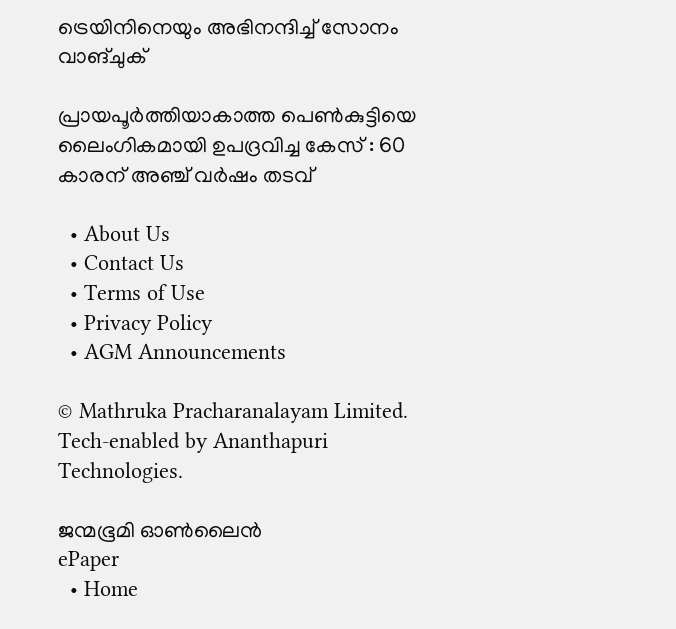ട്രെയിനിനെയും അഭിനന്ദിച്ച് സോനം വാങ്ചുക്

പ്രായപൂർത്തിയാകാത്ത പെൺകുട്ടിയെ ലൈംഗികമായി ഉപദ്രവിച്ച കേസ് : 60 കാരന് അഞ്ച് വർഷം തടവ്

  • About Us
  • Contact Us
  • Terms of Use
  • Privacy Policy
  • AGM Announcements

© Mathruka Pracharanalayam Limited.
Tech-enabled by Ananthapuri Technologies.

ജന്മഭൂമി ഓണ്‍ലൈന്‍
ePaper
  • Home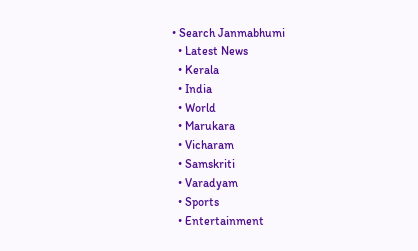• Search Janmabhumi
  • Latest News
  • Kerala
  • India
  • World
  • Marukara
  • Vicharam
  • Samskriti
  • Varadyam
  • Sports
  • Entertainment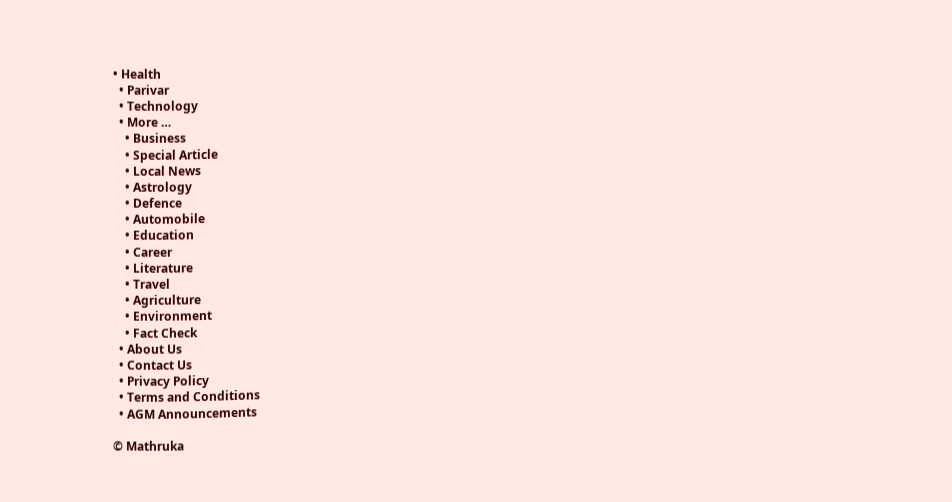• Health
  • Parivar
  • Technology
  • More …
    • Business
    • Special Article
    • Local News
    • Astrology
    • Defence
    • Automobile
    • Education
    • Career
    • Literature
    • Travel
    • Agriculture
    • Environment
    • Fact Check
  • About Us
  • Contact Us
  • Privacy Policy
  • Terms and Conditions
  • AGM Announcements

© Mathruka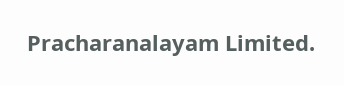Pracharanalayam Limited.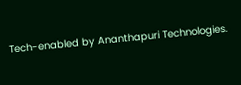Tech-enabled by Ananthapuri Technologies.